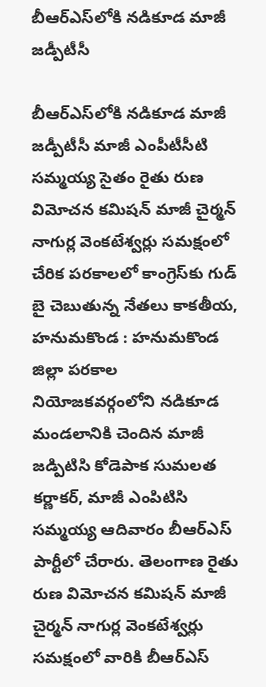బీఆర్ఎస్‌లోకి నడికూడ మాజీ జడ్పీటీసీ

బీఆర్ఎస్‌లోకి నడికూడ మాజీ జడ్పీటీసీ మాజీ ఎంపీటీసీటి సమ్మయ్య సైతం రైతు రుణ విమోచన కమిషన్ మాజీ చైర్మన్ నాగుర్ల వెంకటేశ్వర్లు స‌మ‌క్షంలో చేరిక‌ ప‌ర‌కాల‌లో కాంగ్రెస్‌కు గుడ్ బై చెబుతున్న నేత‌లు కాకతీయ, హనుమకొండ : హనుమకొండ జిల్లా పరకాల నియోజకవర్గంలోని నడికూడ మండలానికి చెందిన మాజీ జడ్పిటిసి కోడెపాక సుమలత కర్ణాకర్, మాజీ ఎంపిటిసి సమ్మయ్య ఆదివారం బీఆర్ఎస్ పార్టీలో చేరారు. తెలంగాణ రైతు రుణ విమోచన కమిషన్ మాజీ చైర్మన్ నాగుర్ల వెంకటేశ్వర్లు సమక్షంలో వారికి బీఆర్ఎస్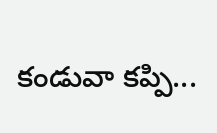కండువా కప్పి...